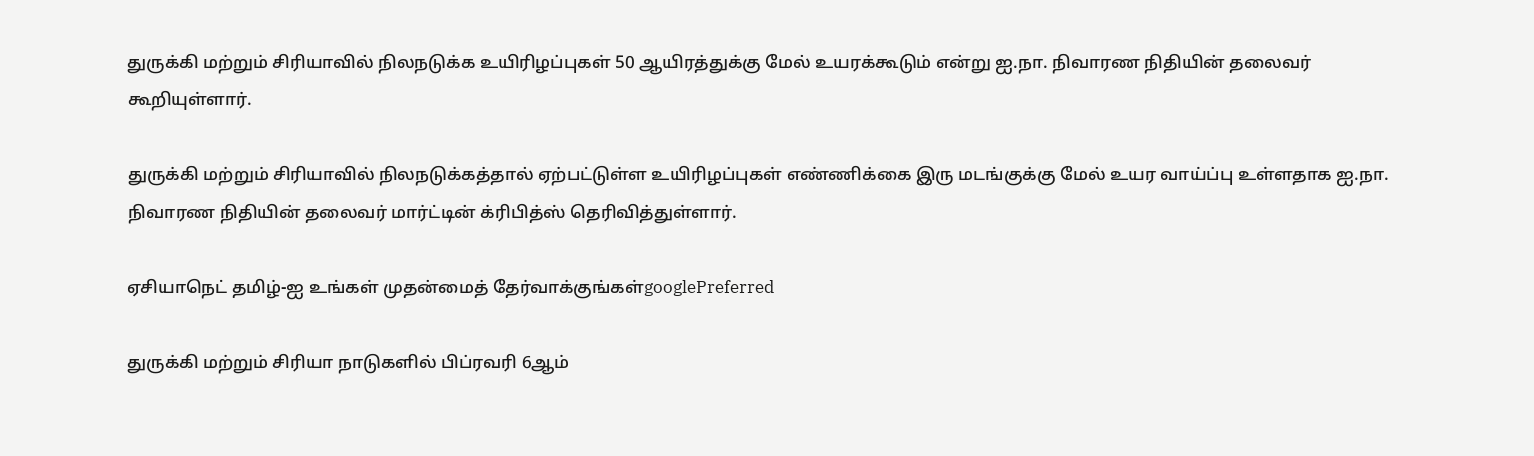துருக்கி மற்றும் சிரியாவில் நிலநடுக்க உயிரிழப்புகள் 50 ஆயிரத்துக்கு மேல் உயரக்கூடும் என்று ஐ.நா. நிவாரண நிதியின் தலைவர் கூறியுள்ளார்.

துருக்கி மற்றும் சிரியாவில் நிலநடுக்கத்தால் ஏற்பட்டுள்ள உயிரிழப்புகள் எண்ணிக்கை இரு மடங்குக்கு மேல் உயர வாய்ப்பு உள்ளதாக ஐ.நா. நிவாரண நிதியின் தலைவர் மார்ட்டின் க்ரிபித்ஸ் தெரிவித்துள்ளார்.

ஏசியாநெட் தமிழ்-ஐ உங்கள் முதன்மைத் தேர்வாக்குங்கள்googlePreferred

துருக்கி மற்றும் சிரியா நாடுகளில் பிப்ரவரி 6ஆம்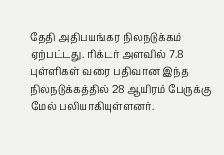தேதி அதிபயங்கர நிலநடுக்கம் ஏற்பட்டது. ரிக்டர் அளவில் 7.8 புள்ளிகள் வரை பதிவான இந்த நிலநடுக்கத்தில் 28 ஆயிரம் பேருக்கு மேல் பலியாகியுள்ளனர்.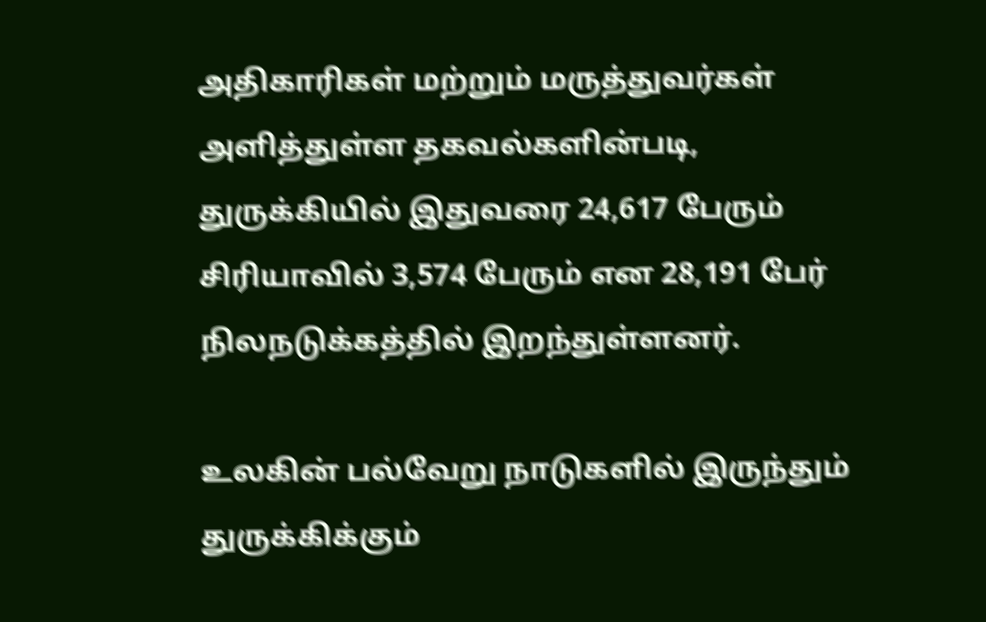அதிகாரிகள் மற்றும் மருத்துவர்கள் அளித்துள்ள தகவல்களின்படி, துருக்கியில் இதுவரை 24,617 பேரும் சிரியாவில் 3,574 பேரும் என 28,191 பேர் நிலநடுக்கத்தில் இறந்துள்ளனர்.

உலகின் பல்வேறு நாடுகளில் இருந்தும் துருக்கிக்கும்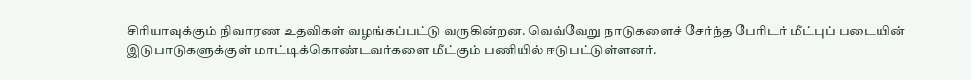சிரியாவுக்கும் நிவாரண உதவிகள் வழங்கப்பட்டு வருகின்றன. வெவ்வேறு நாடுகளைச் சேர்ந்த பேரிடர் மீட்புப் படையின் இடுபாடுகளுக்குள் மாட்டிக்கொண்டவர்களை மீட்கும் பணியில் ஈடுபட்டுள்ளனர்.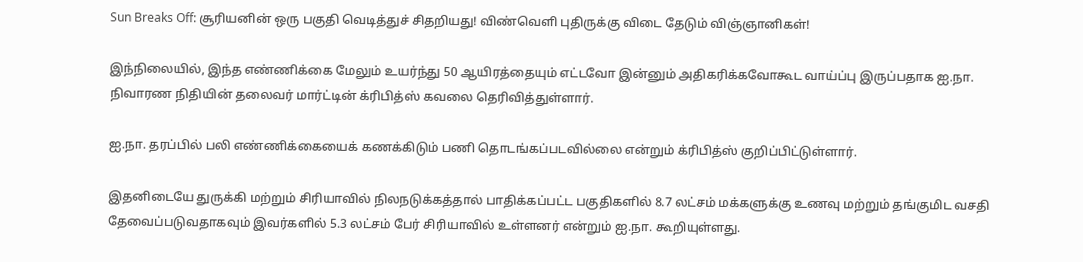Sun Breaks Off: சூரியனின் ஒரு பகுதி வெடித்துச் சிதறியது! விண்வெளி புதிருக்கு விடை தேடும் விஞ்ஞானிகள்!

இந்நிலையில், இந்த எண்ணிக்கை மேலும் உயர்ந்து 50 ஆயிரத்தையும் எட்டவோ இன்னும் அதிகரிக்கவோகூட வாய்ப்பு இருப்பதாக ஐ.நா. நிவாரண நிதியின் தலைவர் மார்ட்டின் க்ரிபித்ஸ் கவலை தெரிவித்துள்ளார்.

ஐ.நா. தரப்பில் பலி எண்ணிக்கையைக் கணக்கிடும் பணி தொடங்கப்படவில்லை என்றும் க்ரிபித்ஸ் குறிப்பிட்டுள்ளார்.

இதனிடையே துருக்கி மற்றும் சிரியாவில் நிலநடுக்கத்தால் பாதிக்கப்பட்ட பகுதிகளில் 8.7 லட்சம் மக்களுக்கு உணவு மற்றும் தங்குமிட வசதி தேவைப்படுவதாகவும் இவர்களில் 5.3 லட்சம் பேர் சிரியாவில் உள்ளனர் என்றும் ஐ.நா. கூறியுள்ளது.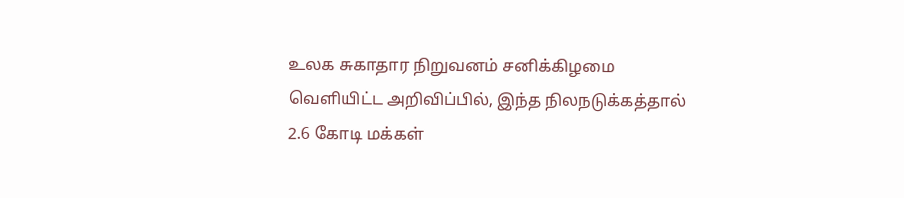உலக சுகாதார நிறுவனம் சனிக்கிழமை வெளியிட்ட அறிவிப்பில், இந்த நிலநடுக்கத்தால் 2.6 கோடி மக்கள்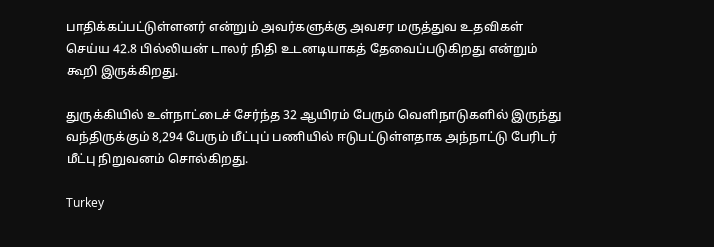பாதிக்கப்பட்டுள்ளனர் என்றும் அவர்களுக்கு அவசர மருத்துவ உதவிகள் செய்ய 42.8 பில்லியன் டாலர் நிதி உடனடியாகத் தேவைப்படுகிறது என்றும் கூறி இருக்கிறது.

துருக்கியில் உள்நாட்டைச் சேர்ந்த 32 ஆயிரம் பேரும் வெளிநாடுகளில் இருந்து வந்திருக்கும் 8,294 பேரும் மீட்புப் பணியில் ஈடுபட்டுள்ளதாக அந்நாட்டு பேரிடர் மீட்பு நிறுவனம் சொல்கிறது.

Turkey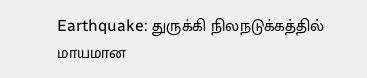Earthquake: துருக்கி நிலநடுக்கத்தில் மாயமான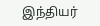இந்தியர்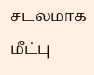சடலமாக மீட்பு